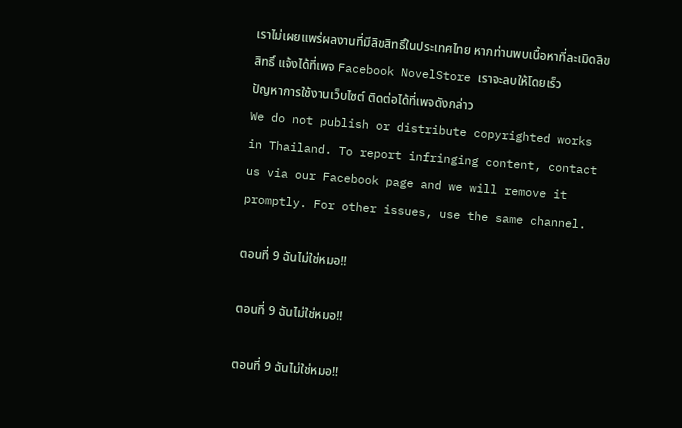เราไม่เผยแพร่ผลงานที่มีลิขสิทธิ์ในประเทศไทย หากท่านพบเนื้อหาที่ละเมิดลิขสิทธิ์ แจ้งได้ที่เพจ Facebook NovelStore เราจะลบให้โดยเร็ว
ปัญหาการใช้งานเว็บไซต์ ติดต่อได้ที่เพจดังกล่าว
We do not publish or distribute copyrighted works in Thailand. To report infringing content, contact us via our Facebook page and we will remove it promptly. For other issues, use the same channel.

ตอนที่ 9 ฉันไม่ใช่หมอ!!

ตอนที่ 9 ฉันไม่ใช่หมอ!!

ตอนที่ 9 ฉันไม่ใช่หมอ!!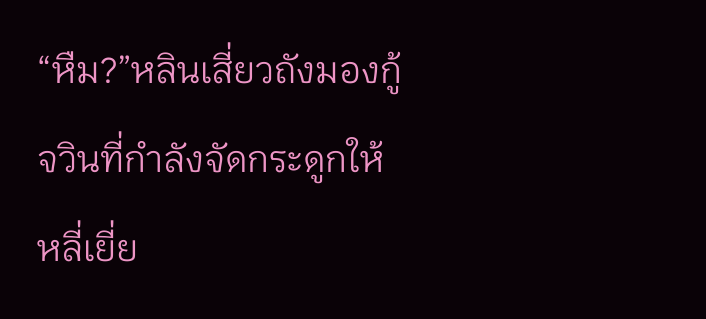“หืม?”หลินเสี่ยวถังมองกู้จวินที่กำลังจัดกระดูกให้หลี่เยี่ย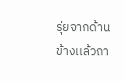รุ่ยจากด้านข้างเเล้วถา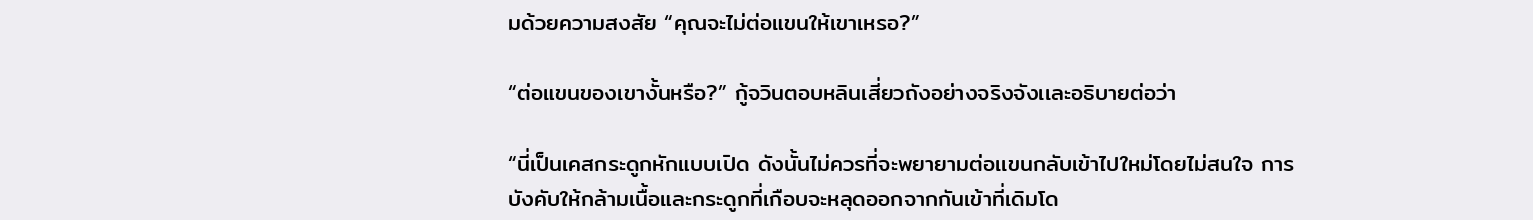มด้วยความสงสัย “คุณจะไม่ต่อแขนให้เขาเหรอ?”

“ต่อแขนของเขางั้นหรือ?” กู้จวินตอบหลินเสี่ยวถังอย่างจริงจังเเละอธิบายต่อว่า

“นี่เป็นเคสกระดูกหักแบบเปิด ดังนั้นไม่ควรที่จะพยายามต่อเเขนกลับเข้าไปใหม่โดยไม่สนใจ การบังคับให้กล้ามเนื้อและกระดูกที่เกือบจะหลุดออกจากกันเข้าที่เดิมโด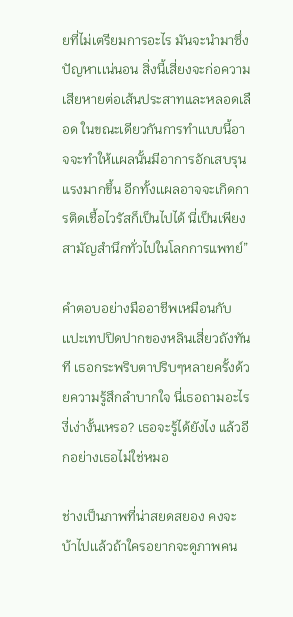ยที่ไม่เตรียมการอะไร มันจะนำมาซึ่งปัญหาเเน่นอน สิ่งนี้เสี่ยงจะก่อความเสียหายต่อเส้นประสาทและหลอดเลือด ในขณะเดียวกันการทำเเบบนี้อาจจะทำให้เเผลนั้นมีอาการอักเสบรุนแรงมากขึ้น อีกทั้งเเผลอาจจะเกิดการติดเชื้อไวรัสก็เป็นไปได้ นี่เป็นเพียงสามัญสำนึกทั่วไปในโลกการแพทย์”

คำตอบอย่างมืออาชีพเหมือนกับเเปะเทปปิดปากของหลินเสี่ยวถังทันที เธอกระพริบตาปริบๆหลายครั้งด้วยความรู้สึกลำบากใจ นี่เธอถามอะไรงี่เง่างั้นเหรอ? เธอจะรู้ได้ยังไง แล้วอีกอย่างเธอไม่ใช่หมอ

ช่างเป็นภาพที่น่าสยดสยอง คงจะบ้าไปเเล้วถ้าใครอยากจะดูภาพคน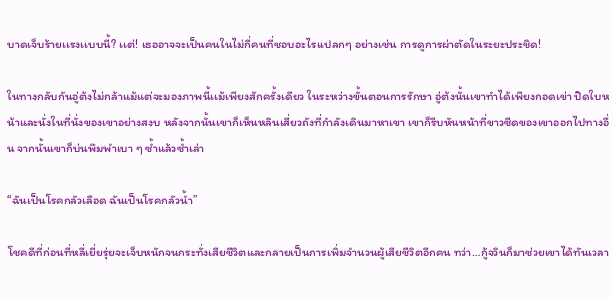บาดเจ็บร้ายเเรงเเบบนี้? เเต่! เธออาจจะเป็นคนในไม่กี่คนที่ชอบอะไรเเปลกๆ อย่างเช่น การดูการผ่าตัดในระยะประชิด!

ในทางกลับกันอู่ต้งไม่กล้าแม้แต่จะมองภาพนี้เเม้เพียงสักครั้งเดียว ในระหว่างขั้นตอนการรักษา อู่ต้งนั้นเขาทำได้เพียงกอดเข่า ปิดใบหน้าและนั่งในที่นั่งของเขาอย่างสงบ หลังจากนั้นเขาก็เห็นหลินเสี่ยวถังที่กำลังเดินมาหาเขา เขาก็รีบหันหน้าที่ขาวซีดของเขาออกไปทางอื่น จากนั้นเขาก็บ่นพึมพำเบา ๆ ซ้ำแล้วซ้ำเล่า

“ฉันเป็นโรคกลัวเลือด ฉันเป็นโรคกลัวน้ำ”

โชคดีที่ก่อนที่หลี่เยี่ยรุ่ยจะเจ็บหนักจนกระทั่งเสียชีวิตและกลายเป็นการเพิ่มจำนวนผู้เสียชีวิตอีกคน ทว่า…กู้จวินก็มาช่วยเขาได้ทันเวลา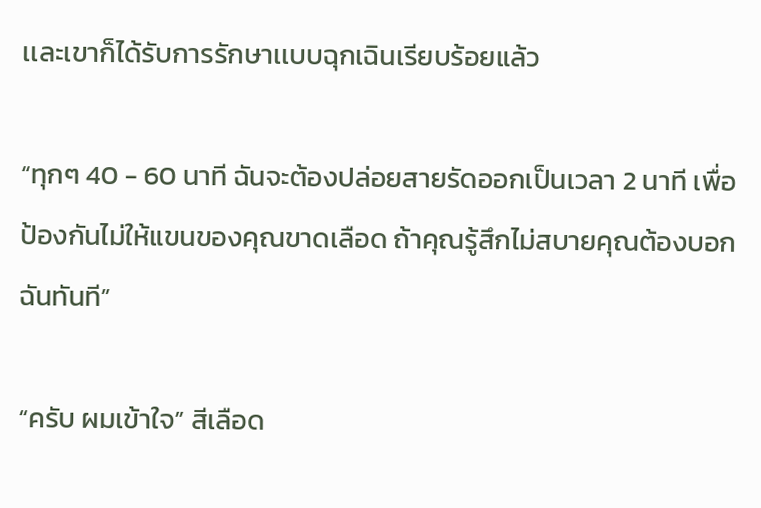เเละเขาก็ได้รับการรักษาเเบบฉุกเฉินเรียบร้อยแล้ว

“ทุกๆ 40 - 60 นาที ฉันจะต้องปล่อยสายรัดออกเป็นเวลา 2 นาที เพื่อป้องกันไม่ให้แขนของคุณขาดเลือด ถ้าคุณรู้สึกไม่สบายคุณต้องบอกฉันทันที”

“ครับ ผมเข้าใจ” สีเลือด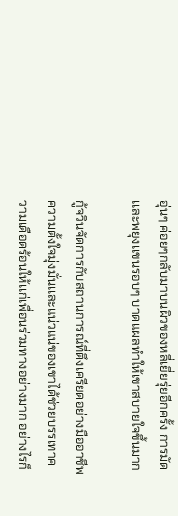อุ่นๆ ค่อยๆกลับมาบนผิวของหลี่เยี่ยรุ่ยอีกครั้ง การมัดเเละพยุงเเขนรอบๆ บาดแผลทำให้เขาสบายใจขึ้นมาก

กู้จวินจัดการกับสถานการณ์ที่ตึงเครียดอย่างมืออาชีพ ความตั้งใจมุ่งมั่นเเละแน่วแน่ของเขาได้ช่วยบรรเทาความเดือดร้อนให้เเก่เพื่อนร่วมทางอย่างมาก อย่างไรก็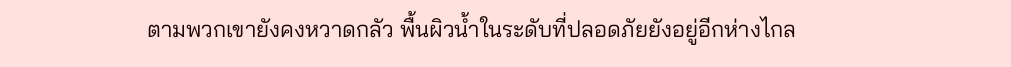ตามพวกเขายังคงหวาดกลัว พื้นผิวน้ำในระดับที่ปลอดภัยยังอยู่อีกห่างไกล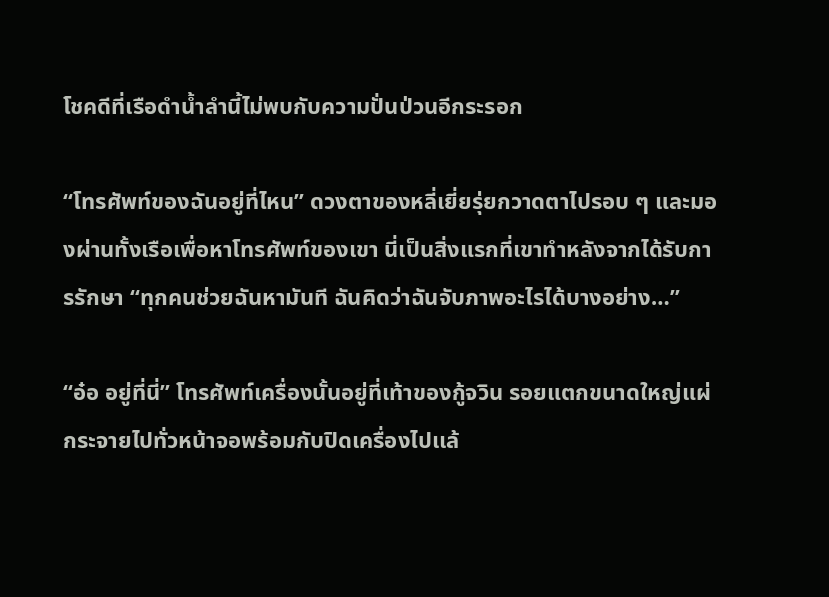โชคดีที่เรือดำน้ำลำนี้ไม่พบกับความปั่นป่วนอีกระรอก

“โทรศัพท์ของฉันอยู่ที่ไหน” ดวงตาของหลี่เยี่ยรุ่ยกวาดตาไปรอบ ๆ และมองผ่านทั้งเรือเพื่อหาโทรศัพท์ของเขา นี่เป็นสิ่งแรกที่เขาทำหลังจากได้รับการรักษา “ทุกคนช่วยฉันหามันที ฉันคิดว่าฉันจับภาพอะไรได้บางอย่าง…”

“อ๋อ อยู่ที่นี่” โทรศัพท์เครื่องนั้นอยู่ที่เท้าของกู้จวิน รอยแตกขนาดใหญ่แผ่กระจายไปทั่วหน้าจอพร้อมกับปิดเครื่องไปเเล้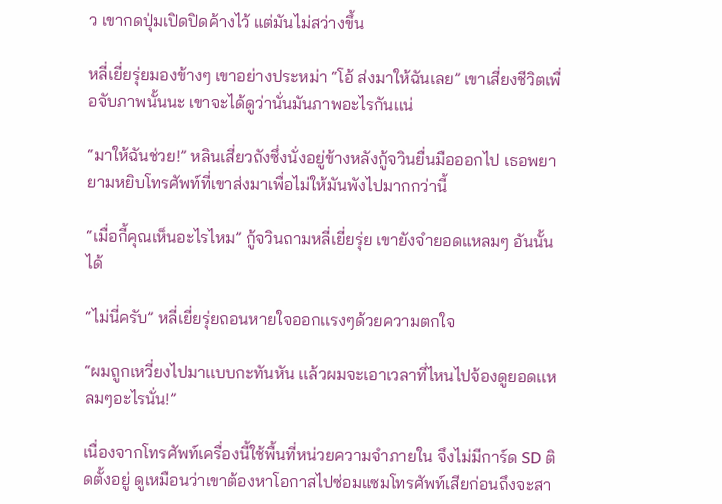ว เขากดปุ่มเปิดปิดค้างไว้ แต่มันไม่สว่างขึ้น

หลี่เยี่ยรุ่ยมองข้างๆ เขาอย่างประหม่า “โอ้ ส่งมาให้ฉันเลย” เขาเสี่ยงชีวิตเพื่อจับภาพนั้นนะ เขาจะได้ดูว่านั่นมันภาพอะไรกันเเน่

“มาให้ฉันช่วย!” หลินเสี่ยวถังซึ่งนั่งอยู่ข้างหลังกู้จวินยื่นมือออกไป เธอพยายามหยิบโทรศัพท์ที่เขาส่งมาเพื่อไม่ให้มันพังไปมากกว่านี้

“เมื่อกี้คุณเห็นอะไรไหม” กู้จวินถามหลี่เยี่ยรุ่ย เขายังจำยอดแหลมๆ อันนั้นได้

“ไม่นี่ครับ” หลี่เยี่ยรุ่ยถอนหายใจออกเเรงๆด้วยความตกใจ

“ผมถูกเหวี่ยงไปมาเเบบกะทันหัน เเล้วผมจะเอาเวลาที่ไหนไปจ้องดูยอดเเหลมๆอะไรนั่น!”

เนื่องจากโทรศัพท์เครื่องนี้ใช้พื้นที่หน่วยความจำภายใน จึงไม่มีการ์ด SD ติดตั้งอยู่ ดูเหมือนว่าเขาต้องหาโอกาสไปซ่อมแซมโทรศัพท์เสียก่อนถึงจะสา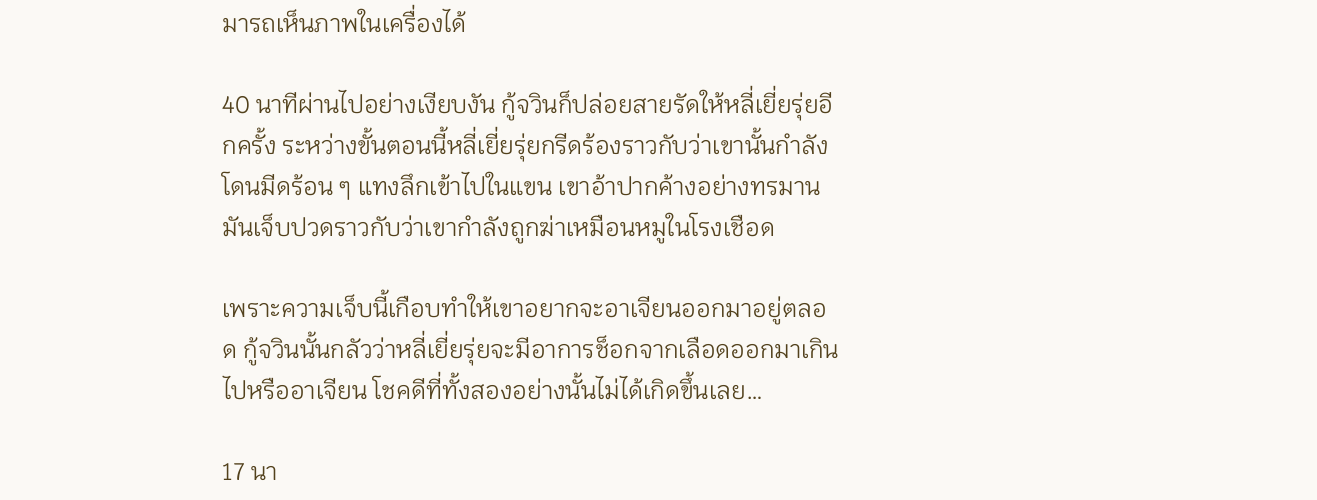มารถเห็นภาพในเครื่องได้

40 นาทีผ่านไปอย่างเงียบงัน กู้จวินก็ปล่อยสายรัดให้หลี่เยี่ยรุ่ยอีกครั้ง ระหว่างขั้นตอนนี้หลี่เยี่ยรุ่ยกรีดร้องราวกับว่าเขานั้นกำลังโดนมีดร้อน ๆ แทงลึกเข้าไปในแขน เขาอ้าปากค้างอย่างทรมาน มันเจ็บปวดราวกับว่าเขากำลังถูกฆ่าเหมือนหมูในโรงเชือด

เพราะความเจ็บนี้เกือบทำให้เขาอยากจะอาเจียนออกมาอยู่ตลอด กู้จวินนั้นกลัวว่าหลี่เยี่ยรุ่ยจะมีอาการช็อกจากเลือดออกมาเกินไปหรืออาเจียน โชคดีที่ทั้งสองอย่างนั้นไม่ได้เกิดขึ้นเลย…

17 นา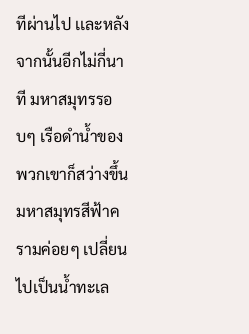ทีผ่านไป เเละหลังจากนั้นอีกไม่กี่นาที มหาสมุทรรอบๆ เรือดำน้ำของพวกเขาก็สว่างขึ้น มหาสมุทรสีฟ้าครามค่อยๆ เปลี่ยนไปเป็นน้ำทะเล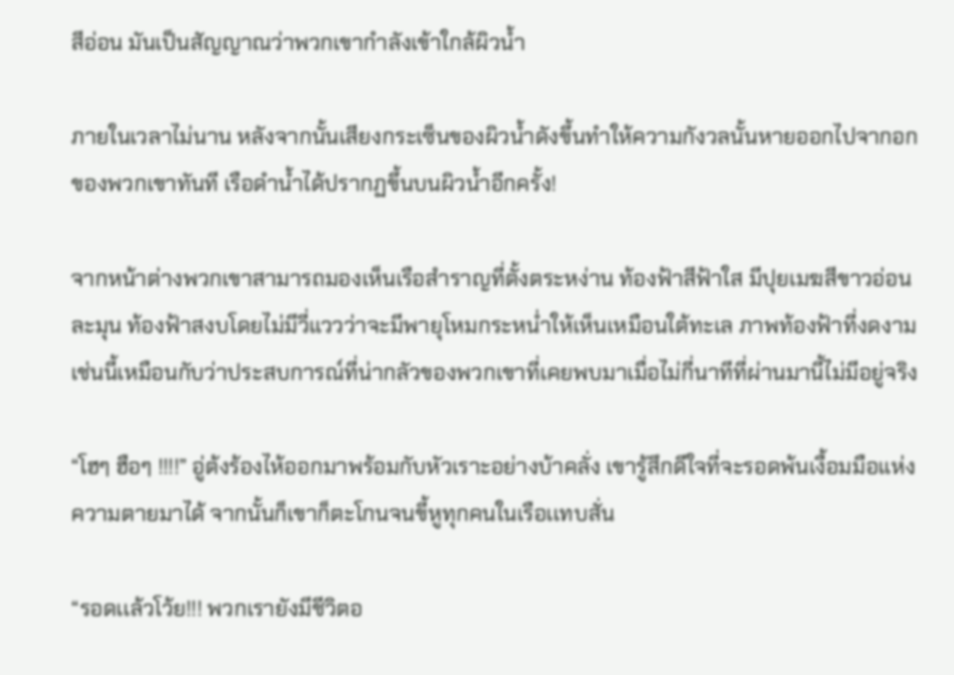สีอ่อน มันเป็นสัญญาณว่าพวกเขากำลังเข้าใกล้ผิวน้ำ

ภายในเวลาไม่นาน หลังจากนั้นเสียงกระเซ็นของผิวน้ำดังขึ้นทำให้ความกังวลนั้นหายออกไปจากอกของพวกเขาทันที เรือดำน้ำได้ปรากฏขึ้นบนผิวน้ำอีกครั้ง!

จากหน้าต่างพวกเขาสามารถมองเห็นเรือสำราญที่ตั้งตระหง่าน ท้องฟ้าสีฟ้าใส มีปุยเมฆสีขาวอ่อนละมุน ท้องฟ้าสงบโดยไม่มีวี่แววว่าจะมีพายุโหมกระหน่ำให้เห็นเหมือนใต้ทะเล ภาพท้องฟ้าที่งดงามเช่นนี้เหมือนกับว่าประสบการณ์ที่น่ากลัวของพวกเขาที่เคยพบมาเมื่อไม่กี่นาทีที่ผ่านมานี้ไม่มีอยู่จริง

“โฮๆ ฮือๆ !!!!” อู่ต้งร้องไห้ออกมาพร้อมกับหัวเราะอย่างบ้าคลั่ง เขารู้สึกดีใจที่จะรอดพ้นเงื้อมมือแห่งความตายมาได้ จากนั้นก็เขาก็ตะโกนจนขี้หูทุกคนในเรือเเทบสั่น

“รอดเเล้วโว้ย!!! พวกเรายังมีชีวิตอ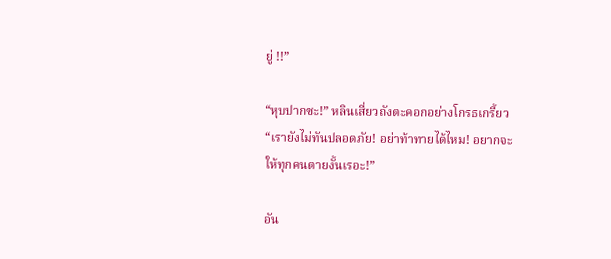ยู่ !!”

“หุบปากซะ!” หลินเสี่ยวถังตะคอกอย่างโกรธเกรี้ยว “เรายังไม่ทันปลอดภัย! อย่าท้าทายได้ไหม! อยากจะให้ทุกคนตายงั้นเรอะ!”

อัน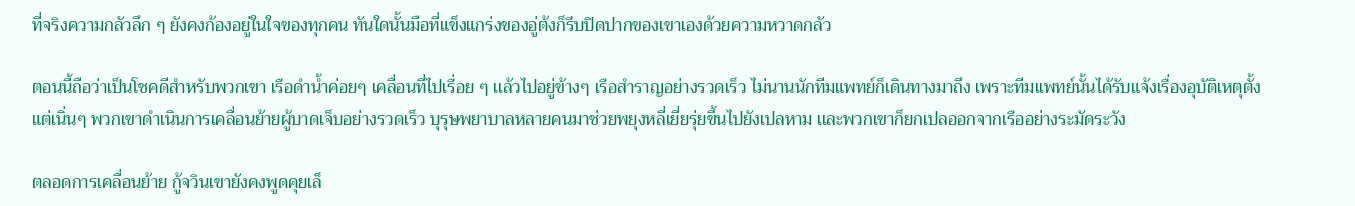ที่จริงความกลัวลึก ๆ ยังคงก้องอยู่ในใจของทุกคน ทันใดนั้นมือที่แข็งแกร่งของอู่ต้งก็รีบปิดปากของเขาเองด้วยความหวาดกลัว

ตอนนี้ถือว่าเป็นโชคดีสำหรับพวกเขา เรือดำน้ำค่อยๆ เคลื่อนที่ไปเรื่อย ๆ เเล้วไปอยู่ข้างๆ เรือสำราญอย่างรวดเร็ว ไม่นานนักทีมแพทย์ก็เดินทางมาถึง เพราะทีมเเพทย์นั้นได้รับแจ้งเรื่องอุบัติเหตุตั้งแต่เนิ่นๆ พวกเขาดำเนินการเคลื่อนย้ายผู้บาดเจ็บอย่างรวดเร็ว บุรุษพยาบาลหลายคนมาช่วยพยุงหลี่เยี่ยรุ่ยขึ้นไปยังเปลหาม เเละพวกเขาก็ยกเปลออกจากเรืออย่างระมัดระวัง

ตลอดการเคลื่อนย้าย กู้จวินเขายังคงพูดคุยเล็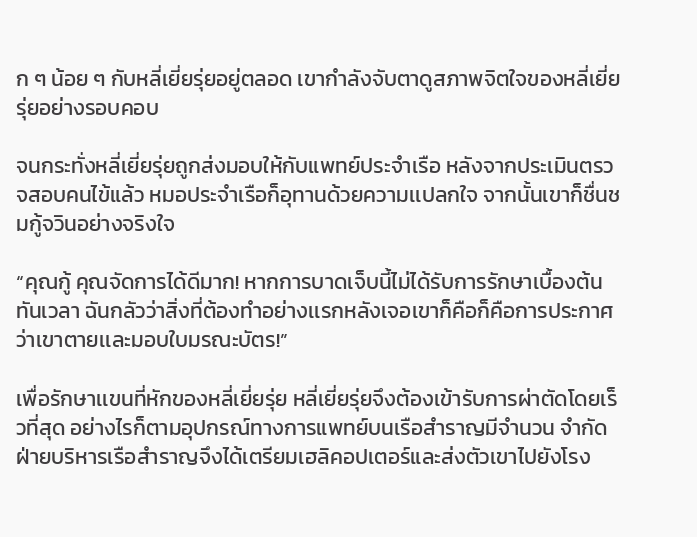ก ๆ น้อย ๆ กับหลี่เยี่ยรุ่ยอยู่ตลอด เขากำลังจับตาดูสภาพจิตใจของหลี่เยี่ยรุ่ยอย่างรอบคอบ

จนกระทั่งหลี่เยี่ยรุ่ยถูกส่งมอบให้กับแพทย์ประจำเรือ หลังจากประเมินตรวจสอบคนไข้แล้ว หมอประจำเรือก็อุทานด้วยความเเปลกใจ จากนั้นเขาก็ชื่นชมกู้จวินอย่างจริงใจ

“คุณกู้ คุณจัดการได้ดีมาก! หากการบาดเจ็บนี้ไม่ได้รับการรักษาเบื้องต้นทันเวลา ฉันกลัวว่าสิ่งที่ต้องทำอย่างเเรกหลังเจอเขาก็คือก็คือการประกาศว่าเขาตายเเละมอบใบมรณะบัตร!”

เพื่อรักษาเเขนที่หักของหลี่เยี่ยรุ่ย หลี่เยี่ยรุ่ยจึงต้องเข้ารับการผ่าตัดโดยเร็วที่สุด อย่างไรก็ตามอุปกรณ์ทางการแพทย์บนเรือสำราญมีจำนวน จำกัด ฝ่ายบริหารเรือสำราญจึงได้เตรียมเฮลิคอปเตอร์และส่งตัวเขาไปยังโรง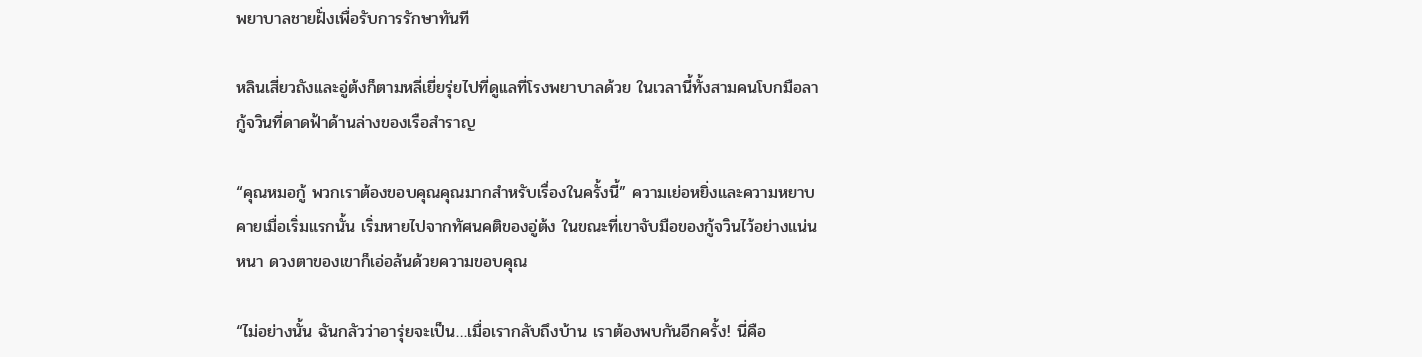พยาบาลชายฝั่งเพื่อรับการรักษาทันที

หลินเสี่ยวถังเเละอู่ต้งก็ตามหลี่เยี่ยรุ่ยไปที่ดูเเลที่โรงพยาบาลด้วย ในเวลานี้ทั้งสามคนโบกมือลากู้จวินที่ดาดฟ้าด้านล่างของเรือสำราญ

“คุณหมอกู้ พวกเราต้องขอบคุณคุณมากสำหรับเรื่องในครั้งนี้” ความเย่อหยิ่งและความหยาบคายเมื่อเริ่มแรกนั้น เริ่มหายไปจากทัศนคติของอู่ต้ง ในขณะที่เขาจับมือของกู้จวินไว้อย่างแน่นหนา ดวงตาของเขาก็เอ่อล้นด้วยความขอบคุณ

“ไม่อย่างนั้น ฉันกลัวว่าอารุ่ยจะเป็น…เมื่อเรากลับถึงบ้าน เราต้องพบกันอีกครั้ง! นี่คือ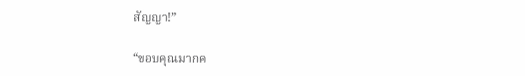สัญญา!”

“ขอบคุณมากค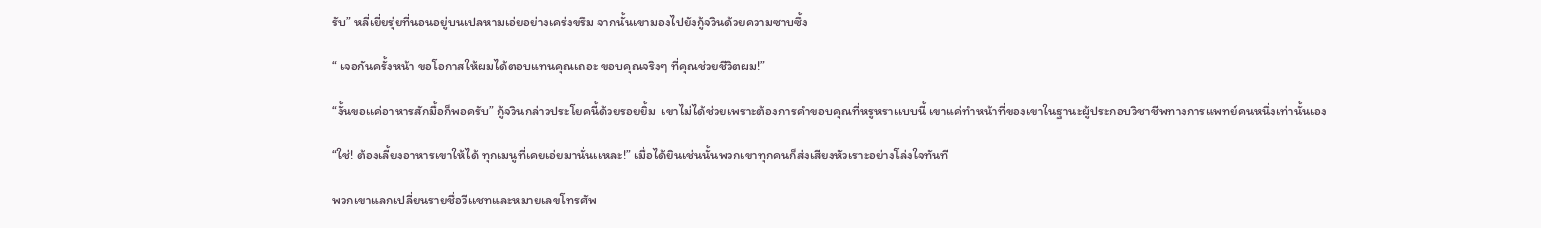รับ” หลี่เยี่ยรุ่ยที่นอนอยู่บนเปลหามเอ่ยอย่างเคร่งขรึม จากนั้นเขามองไปยังกู้จวินด้วยความซาบซึ้ง

“ เจอกันครั้งหน้า ขอโอกาสให้ผมได้ตอบแทนคุณเถอะ ขอบคุณจริงๆ ที่คุณช่วยชีวิตผม!”

“งั้นขอเเค่อาหารสักมื้อก็พอครับ” กู้จวินกล่าวประโยคนี้ด้วยรอยยิ้ม  เขาไม่ได้ช่วยเพราะต้องการคำขอบคุณที่หรูหราเเบบนี้ เขาแค่ทำหน้าที่ของเขาในฐานะผู้ประกอบวิชาชีพทางการแพทย์คนหนึ่งเท่านั้นเอง

“ใช่! ต้องเลี้ยงอาหารเขาให้ได้ ทุกเมนูที่เคยเอ่ยมานั่นเเหละ!” เมื่อได้ยินเช่นนั้นพวกเขาทุกคนก็ส่งเสียงหัวเราะอย่างโล่งใจทันที

พวกเขาแลกเปลี่ยนรายชื่อวีเเชทและหมายเลขโทรศัพ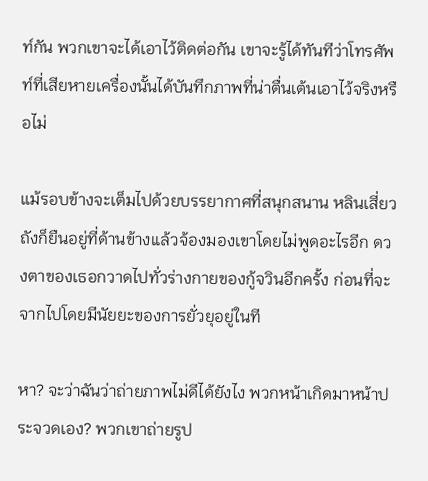ท์กัน พวกเขาจะได้เอาไว้ติดต่อกัน เขาจะรู้ได้ทันทีว่าโทรศัพท์ที่เสียหายเครื่องนั้นได้บันทึกภาพที่น่าตื่นเต้นเอาไว้จริงหรือไม่

แม้รอบข้างจะเต็มไปด้วยบรรยากาศที่สนุกสนาน หลินเสี่ยวถังก็ยืนอยู่ที่ด้านข้างเเล้วจ้องมองเขาโดยไม่พูดอะไรอีก ดวงตาของเธอกวาดไปทั่วร่างกายของกู้จวินอีกครั้ง ก่อนที่จะจากไปโดยมีนัยยะของการยั่วยุอยู่ในที

หา? จะว่าฉันว่าถ่ายภาพไม่ดีได้ยังไง พวกหน้าเกิดมาหน้าประจวดเอง? พวกเขาถ่ายรูป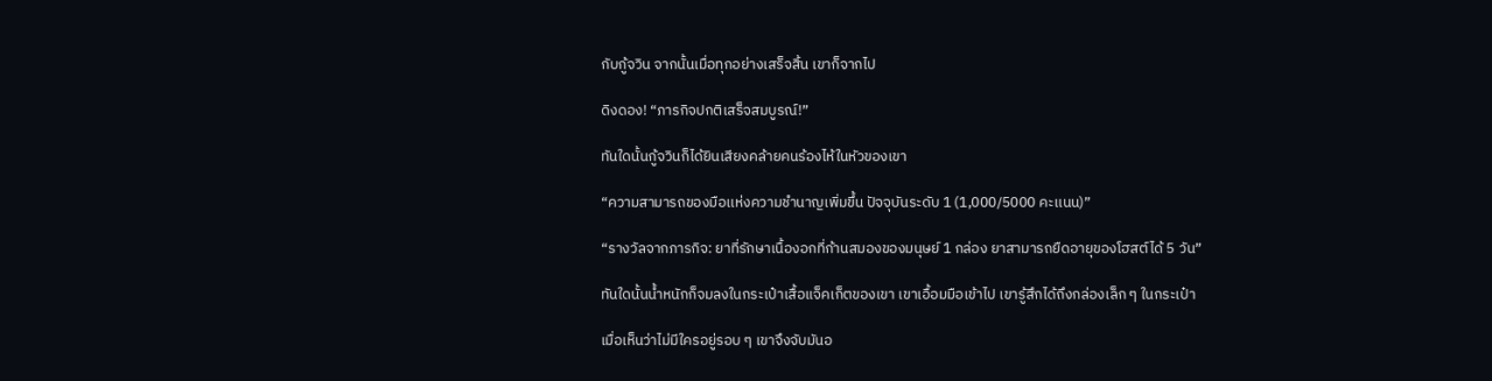กับกู้จวิน จากนั้นเมื่อทุกอย่างเสร็จสิ้น เขาก็จากไป

ดิงดอง! “ภารกิจปกติเสร็จสมบูรณ์!”

ทันใดนั้นกู้จวินก็ได้ยินเสียงคล้ายคนร้องไห้ในหัวของเขา

“ความสามารถของมือเเห่งความชำนาญเพิ่มขึ้น ปัจจุบันระดับ 1 (1,000/5000 คะเเนน)”

“รางวัลจากภารกิจ: ยาที่รักษาเนื้องอกที่ก้านสมองของมนุษย์ 1 กล่อง ยาสามารถยืดอายุของโฮสต์ได้ 5 วัน”

ทันใดนั้นน้ำหนักก็จมลงในกระเป๋าเสื้อแจ็คเก็ตของเขา เขาเอื้อมมือเข้าไป เขารู้สึกได้ถึงกล่องเล็ก ๆ ในกระเป๋า

เมื่อเห็นว่าไม่มีใครอยู่รอบ ๆ เขาจึงจับมันอ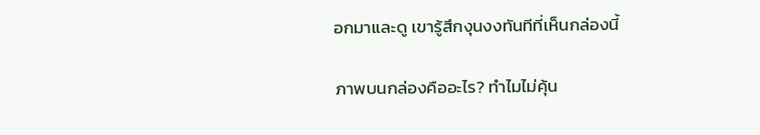อกมาและดู เขารู้สึกงุนงงทันทีที่เห็นกล่องนี้

ภาพบนกล่องคืออะไร? ทำไมไม่คุ้น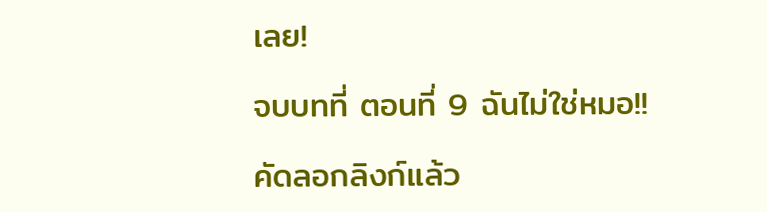เลย!

จบบทที่ ตอนที่ 9 ฉันไม่ใช่หมอ!!

คัดลอกลิงก์แล้ว